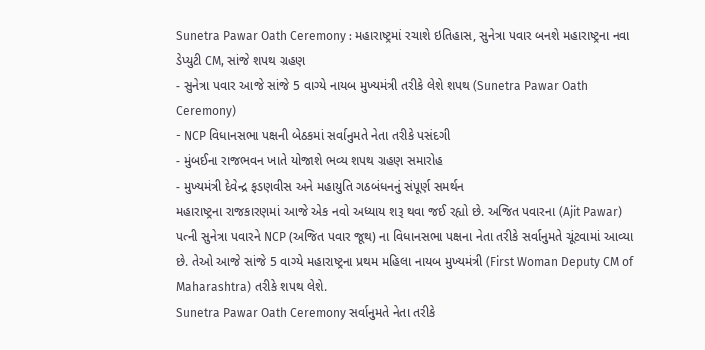Sunetra Pawar Oath Ceremony : મહારાષ્ટ્રમાં રચાશે ઇતિહાસ, સુનેત્રા પવાર બનશે મહારાષ્ટ્રના નવા ડેપ્યુટી CM, સાંજે શપથ ગ્રહણ
- સુનેત્રા પવાર આજે સાંજે 5 વાગ્યે નાયબ મુખ્યમંત્રી તરીકે લેશે શપથ (Sunetra Pawar Oath Ceremony)
- NCP વિધાનસભા પક્ષની બેઠકમાં સર્વાનુમતે નેતા તરીકે પસંદગી
- મુંબઈના રાજભવન ખાતે યોજાશે ભવ્ય શપથ ગ્રહણ સમારોહ
- મુખ્યમંત્રી દેવેન્દ્ર ફડણવીસ અને મહાયુતિ ગઠબંધનનું સંપૂર્ણ સમર્થન
મહારાષ્ટ્રના રાજકારણમાં આજે એક નવો અધ્યાય શરૂ થવા જઈ રહ્યો છે. અજિત પવારના (Ajit Pawar) પત્ની સુનેત્રા પવારને NCP (અજિત પવાર જૂથ) ના વિધાનસભા પક્ષના નેતા તરીકે સર્વાનુમતે ચૂંટવામાં આવ્યા છે. તેઓ આજે સાંજે 5 વાગ્યે મહારાષ્ટ્રના પ્રથમ મહિલા નાયબ મુખ્યમંત્રી (First Woman Deputy CM of Maharashtra) તરીકે શપથ લેશે.
Sunetra Pawar Oath Ceremony સર્વાનુમતે નેતા તરીકે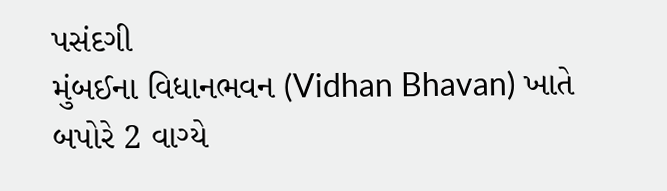પસંદગી
મુંબઈના વિધાનભવન (Vidhan Bhavan) ખાતે બપોરે 2 વાગ્યે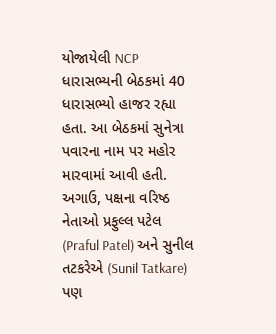યોજાયેલી NCP ધારાસભ્યની બેઠકમાં 40 ધારાસભ્યો હાજર રહ્યા હતા. આ બેઠકમાં સુનેત્રા પવારના નામ પર મહોર મારવામાં આવી હતી. અગાઉ, પક્ષના વરિષ્ઠ નેતાઓ પ્રફુલ્લ પટેલ (Praful Patel) અને સુનીલ તટકરેએ (Sunil Tatkare) પણ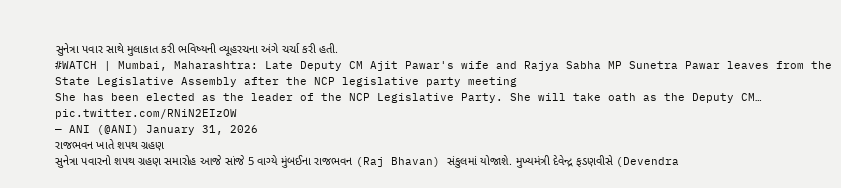સુનેત્રા પવાર સાથે મુલાકાત કરી ભવિષ્યની વ્યૂહરચના અંગે ચર્ચા કરી હતી.
#WATCH | Mumbai, Maharashtra: Late Deputy CM Ajit Pawar's wife and Rajya Sabha MP Sunetra Pawar leaves from the State Legislative Assembly after the NCP legislative party meeting
She has been elected as the leader of the NCP Legislative Party. She will take oath as the Deputy CM… pic.twitter.com/RNiN2EIzOW
— ANI (@ANI) January 31, 2026
રાજભવન ખાતે શપથ ગ્રહણ
સુનેત્રા પવારનો શપથ ગ્રહણ સમારોહ આજે સાંજે 5 વાગ્યે મુંબઈના રાજભવન (Raj Bhavan) સંકુલમાં યોજાશે. મુખ્યમંત્રી દેવેન્દ્ર ફડણવીસે (Devendra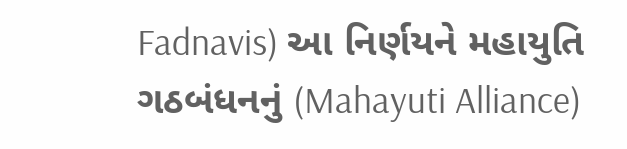Fadnavis) આ નિર્ણયને મહાયુતિ ગઠબંધનનું (Mahayuti Alliance)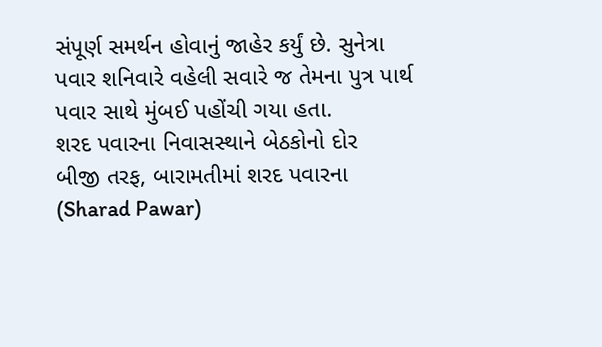સંપૂર્ણ સમર્થન હોવાનું જાહેર કર્યું છે. સુનેત્રા પવાર શનિવારે વહેલી સવારે જ તેમના પુત્ર પાર્થ પવાર સાથે મુંબઈ પહોંચી ગયા હતા.
શરદ પવારના નિવાસસ્થાને બેઠકોનો દોર
બીજી તરફ, બારામતીમાં શરદ પવારના (Sharad Pawar)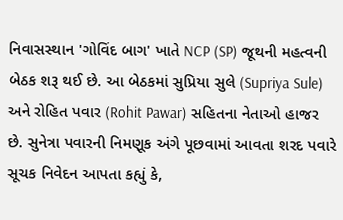નિવાસસ્થાન 'ગોવિંદ બાગ' ખાતે NCP (SP) જૂથની મહત્વની બેઠક શરૂ થઈ છે. આ બેઠકમાં સુપ્રિયા સુલે (Supriya Sule) અને રોહિત પવાર (Rohit Pawar) સહિતના નેતાઓ હાજર છે. સુનેત્રા પવારની નિમણૂક અંગે પૂછવામાં આવતા શરદ પવારે સૂચક નિવેદન આપતા કહ્યું કે,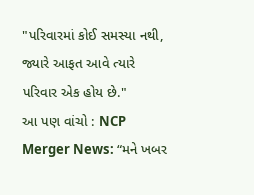"પરિવારમાં કોઈ સમસ્યા નથી, જ્યારે આફત આવે ત્યારે પરિવાર એક હોય છે."
આ પણ વાંચો : NCP Merger News: “મને ખબર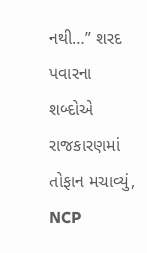નથી…” શરદ પવારના શબ્દોએ રાજકારણમાં તોફાન મચાવ્યું, NCP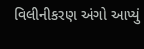વિલીનીકરણ અંગો આપ્યું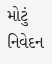મોટું નિવેદન